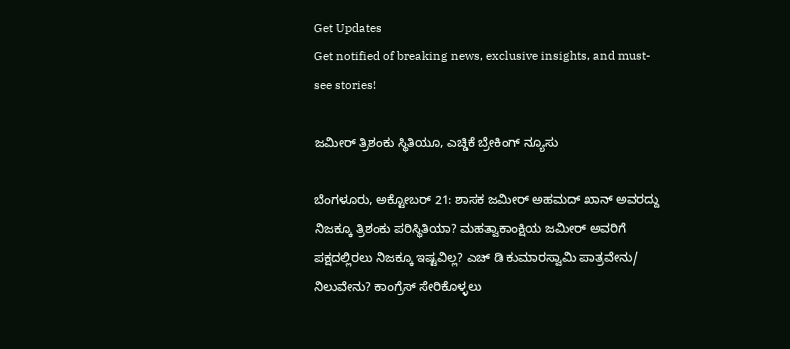Get Updates
Get notified of breaking news, exclusive insights, and must-see stories!

ಜಮೀರ್ ತ್ರಿಶಂಕು ಸ್ಥಿತಿಯೂ, ಎಚ್ಡಿಕೆ ಬ್ರೇಕಿಂಗ್ ನ್ಯೂಸು

ಬೆಂಗಳೂರು, ಅಕ್ಟೋಬರ್ 21: ಶಾಸಕ ಜಮೀರ್ ಅಹಮದ್ ಖಾನ್ ಅವರದ್ದು ನಿಜಕ್ಕೂ ತ್ರಿಶಂಕು ಪರಿಸ್ಥಿತಿಯಾ? ಮಹತ್ವಾಕಾಂಕ್ಷಿಯ ಜಮೀರ್ ಅವರಿಗೆ ಪಕ್ಷದಲ್ಲಿರಲು ನಿಜಕ್ಕೂ ಇಷ್ಟವಿಲ್ಲ? ಎಚ್ ಡಿ ಕುಮಾರಸ್ವಾಮಿ ಪಾತ್ರವೇನು/ ನಿಲುವೇನು? ಕಾಂಗ್ರೆಸ್ ಸೇರಿಕೊಳ್ಳಲು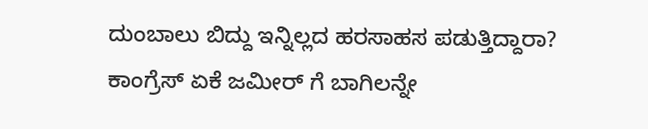ದುಂಬಾಲು ಬಿದ್ದು ಇನ್ನಿಲ್ಲದ ಹರಸಾಹಸ ಪಡುತ್ತಿದ್ದಾರಾ? ಕಾಂಗ್ರೆಸ್ ಏಕೆ ಜಮೀರ್ ಗೆ ಬಾಗಿಲನ್ನೇ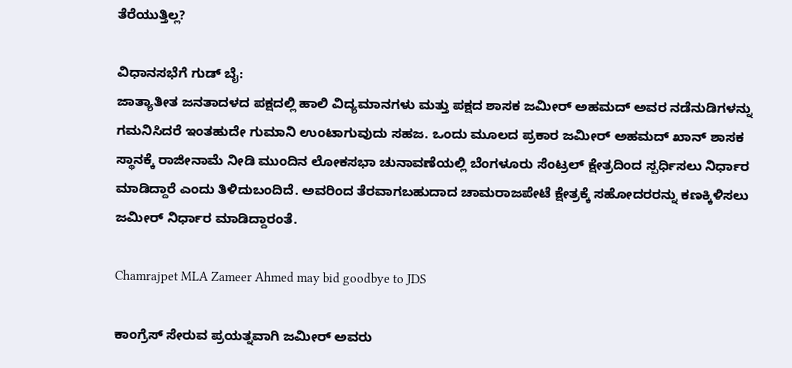ತೆರೆಯುತ್ತಿಲ್ಲ?

ವಿಧಾನಸಭೆಗೆ ಗುಡ್ ಬೈ:
ಜಾತ್ಯಾತೀತ ಜನತಾದಳದ ಪಕ್ಷದಲ್ಲಿ ಹಾಲಿ ವಿದ್ಯಮಾನಗಳು ಮತ್ತು ಪಕ್ಷದ ಶಾಸಕ ಜಮೀರ್ ಅಹಮದ್ ಅವರ ನಡೆನುಡಿಗಳನ್ನು ಗಮನಿಸಿದರೆ ಇಂತಹುದೇ ಗುಮಾನಿ ಉಂಟಾಗುವುದು ಸಹಜ. ಒಂದು ಮೂಲದ ಪ್ರಕಾರ ಜಮೀರ್ ಅಹಮದ್ ಖಾನ್ ಶಾಸಕ ಸ್ಥಾನಕ್ಕೆ ರಾಜೀನಾಮೆ ನೀಡಿ ಮುಂದಿನ ಲೋಕಸಭಾ ಚುನಾವಣೆಯಲ್ಲಿ ಬೆಂಗಳೂರು ಸೆಂಟ್ರಲ್ ಕ್ಷೇತ್ರದಿಂದ ಸ್ಪರ್ಧಿಸಲು ನಿರ್ಧಾರ ಮಾಡಿದ್ದಾರೆ ಎಂದು ತಿಳಿದುಬಂದಿದೆ. ಅವರಿಂದ ತೆರವಾಗಬಹುದಾದ ಚಾಮರಾಜಪೇಟೆ ಕ್ಷೇತ್ರಕ್ಕೆ ಸಹೋದರರನ್ನು ಕಣಕ್ಕಿಳಿಸಲು ಜಮೀರ್ ನಿರ್ಧಾರ ಮಾಡಿದ್ದಾರಂತೆ.

Chamrajpet MLA Zameer Ahmed may bid goodbye to JDS

ಕಾಂಗ್ರೆಸ್ ಸೇರುವ ಪ್ರಯತ್ನವಾಗಿ ಜಮೀರ್ ಅವರು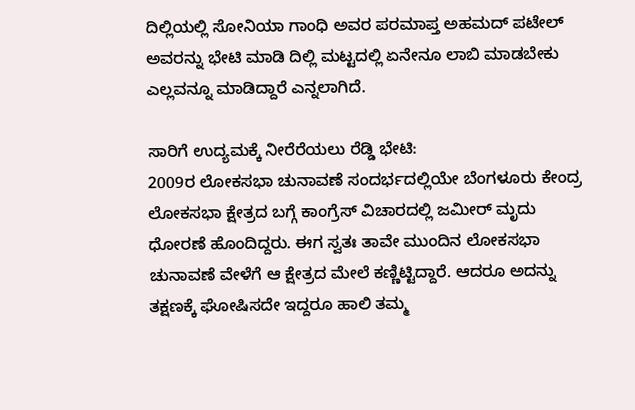ದಿಲ್ಲಿಯಲ್ಲಿ ಸೋನಿಯಾ ಗಾಂಧಿ ಅವರ ಪರಮಾಪ್ತ ಅಹಮದ್ ಪಟೇಲ್ ಅವರನ್ನು ಭೇಟಿ ಮಾಡಿ ದಿಲ್ಲಿ ಮಟ್ಟದಲ್ಲಿ ಏನೇನೂ ಲಾಬಿ ಮಾಡಬೇಕು ಎಲ್ಲವನ್ನೂ ಮಾಡಿದ್ದಾರೆ ಎನ್ನಲಾಗಿದೆ.

ಸಾರಿಗೆ ಉದ್ಯಮಕ್ಕೆ ನೀರೆರೆಯಲು ರೆಡ್ಡಿ ಭೇಟಿ:
2009ರ ಲೋಕಸಭಾ ಚುನಾವಣೆ ಸಂದರ್ಭದಲ್ಲಿಯೇ ಬೆಂಗಳೂರು ಕೇಂದ್ರ ಲೋಕಸಭಾ ಕ್ಷೇತ್ರದ ಬಗ್ಗೆ ಕಾಂಗ್ರೆಸ್‌ ವಿಚಾರದಲ್ಲಿ ಜಮೀರ್‌ ಮೃದು ಧೋರಣೆ ಹೊಂದಿದ್ದರು. ಈಗ ಸ್ವತಃ ತಾವೇ ಮುಂದಿನ ಲೋಕಸಭಾ ಚುನಾವಣೆ ವೇಳೆಗೆ ಆ ಕ್ಷೇತ್ರದ ಮೇಲೆ ಕಣ್ಣಿಟ್ಟಿದ್ದಾರೆ. ಆದರೂ ಅದನ್ನು ತಕ್ಷಣಕ್ಕೆ ಘೋಷಿಸದೇ ಇದ್ದರೂ ಹಾಲಿ ತಮ್ಮ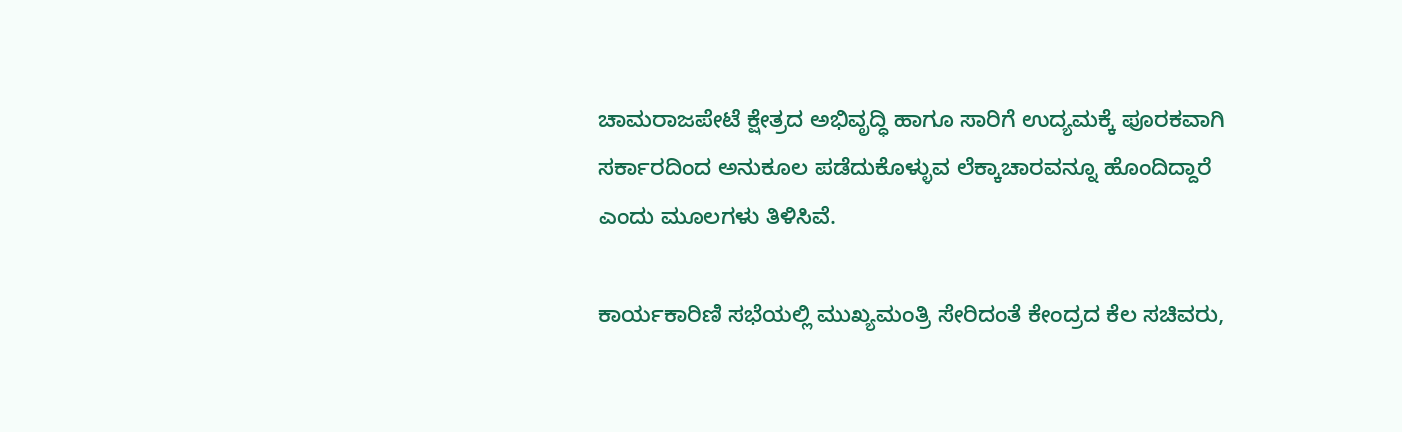ಚಾಮರಾಜಪೇಟೆ ಕ್ಷೇತ್ರದ ಅಭಿವೃದ್ಧಿ ಹಾಗೂ ಸಾರಿಗೆ ಉದ್ಯಮಕ್ಕೆ ಪೂರಕವಾಗಿ ಸರ್ಕಾರದಿಂದ ಅನುಕೂಲ ಪಡೆದುಕೊಳ್ಳುವ ಲೆಕ್ಕಾಚಾರವನ್ನೂ ಹೊಂದಿದ್ದಾರೆ ಎಂದು ಮೂಲಗಳು ತಿಳಿಸಿವೆ.

ಕಾರ್ಯಕಾರಿಣಿ ಸಭೆಯಲ್ಲಿ ಮುಖ್ಯಮಂತ್ರಿ ಸೇರಿದಂತೆ ಕೇಂದ್ರದ ಕೆಲ ಸಚಿವರು,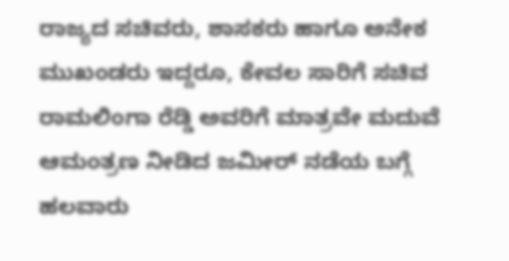ರಾಜ್ಯದ ಸಚಿವರು, ಶಾಸಕರು ಹಾಗೂ ಅನೇಕ ಮುಖಂಡರು ಇದ್ದರೂ, ಕೇವಲ ಸಾರಿಗೆ ಸಚಿವ ರಾಮಲಿಂಗಾ ರೆಡ್ಡಿ ಅವರಿಗೆ ಮಾತ್ರವೇ ಮದುವೆ ಆಮಂತ್ರಣ ನೀಡಿದ ಜಮೀರ್‌ ನಡೆಯ ಬಗ್ಗೆ ಹಲವಾರು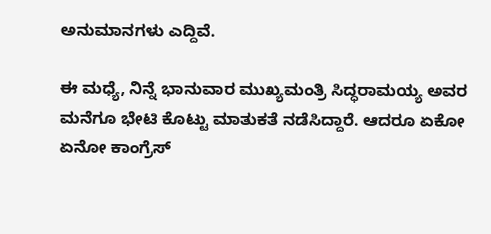ಅನುಮಾನಗಳು ಎದ್ದಿವೆ.

ಈ ಮಧ್ಯೆ, ನಿನ್ನೆ ಭಾನುವಾರ ಮುಖ್ಯಮಂತ್ರಿ ಸಿದ್ಧರಾಮಯ್ಯ ಅವರ ಮನೆಗೂ ಭೇಟಿ ಕೊಟ್ಟು ಮಾತುಕತೆ ನಡೆಸಿದ್ದಾರೆ. ಆದರೂ ಏಕೋ ಏನೋ ಕಾಂಗ್ರೆಸ್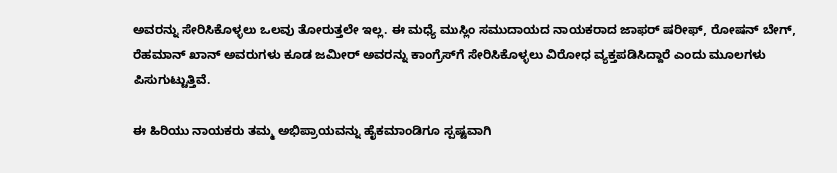ಅವರನ್ನು ಸೇರಿಸಿಕೊಳ್ಳಲು ಒಲವು ತೋರುತ್ತಲೇ ಇಲ್ಲ. ಈ ಮಧ್ಯೆ ಮುಸ್ಲಿಂ ಸಮುದಾಯದ ನಾಯಕರಾದ ಜಾಫರ್ ಷರೀಫ್, ರೋಷನ್ ಬೇಗ್, ರೆಹಮಾನ್ ಖಾನ್ ಅವರುಗಳು ಕೂಡ ಜಮೀರ್ ಅವರನ್ನು ಕಾಂಗ್ರೆಸ್‌ಗೆ ಸೇರಿಸಿಕೊಳ್ಳಲು ವಿರೋಧ ವ್ಯಕ್ತಪಡಿಸಿದ್ದಾರೆ ಎಂದು ಮೂಲಗಳು ಪಿಸುಗುಟ್ಟುತ್ತಿವೆ.

ಈ ಹಿರಿಯು ನಾಯಕರು ತಮ್ಮ ಅಭಿಪ್ರಾಯವನ್ನು ಹೈಕಮಾಂಡಿಗೂ ಸ್ಪಷ್ಟವಾಗಿ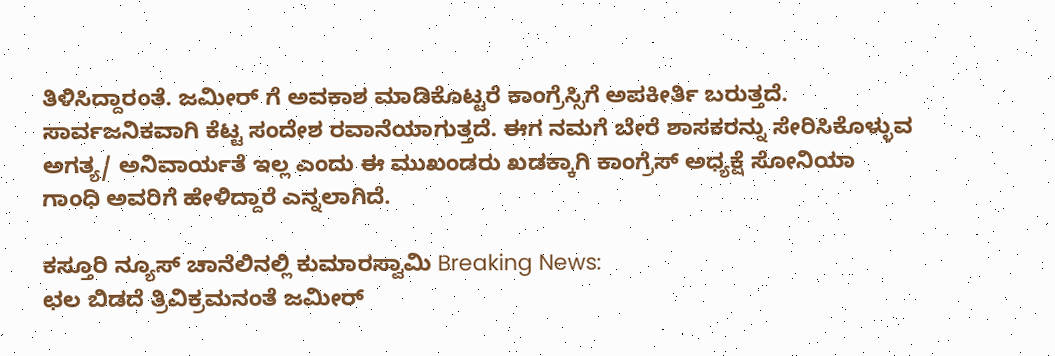ತಿಳಿಸಿದ್ದಾರಂತೆ. ಜಮೀರ್ ಗೆ ಅವಕಾಶ ಮಾಡಿಕೊಟ್ಟರೆ ಕಾಂಗ್ರೆಸ್ಸಿಗೆ ಅಪಕೀರ್ತಿ ಬರುತ್ತದೆ. ಸಾರ್ವಜನಿಕವಾಗಿ ಕೆಟ್ಟ ಸಂದೇಶ ರವಾನೆಯಾಗುತ್ತದೆ. ಈಗ ನಮಗೆ ಬೇರೆ ಶಾಸಕರನ್ನು ಸೇರಿಸಿಕೊಳ್ಳುವ ಅಗತ್ಯ/ ಅನಿವಾರ್ಯತೆ ಇಲ್ಲ ಎಂದು ಈ ಮುಖಂಡರು ಖಡಕ್ಕಾಗಿ ಕಾಂಗ್ರೆಸ್ ಅಧ್ಯಕ್ಷೆ ಸೋನಿಯಾ ಗಾಂಧಿ ಅವರಿಗೆ ಹೇಳಿದ್ದಾರೆ ಎನ್ನಲಾಗಿದೆ.

ಕಸ್ತೂರಿ ನ್ಯೂಸ್ ಚಾನೆಲಿನಲ್ಲಿ ಕುಮಾರಸ್ವಾಮಿ Breaking News:
ಛಲ ಬಿಡದೆ ತ್ರಿವಿಕ್ರಮನಂತೆ ಜಮೀರ್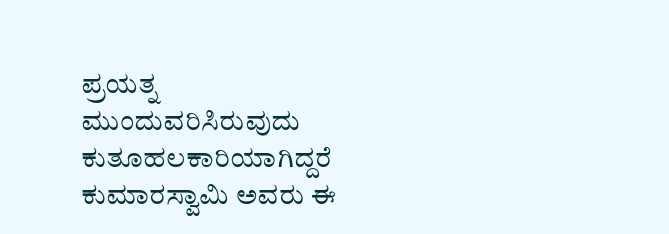ಪ್ರಯತ್ನ ಮುಂದುವರಿಸಿರುವುದು ಕುತೂಹಲಕಾರಿಯಾಗಿದ್ದರೆ ಕುಮಾರಸ್ವಾಮಿ ಅವರು ಈ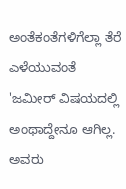ಅಂತೆಕಂತೆಗಳಿಗೆಲ್ಲಾ ತೆರೆ ಎಳೆಯುವಂತೆ 'ಜಮೀರ್ ವಿಷಯದಲ್ಲಿ ಅಂಥಾದ್ದೇನೂ ಆಗಿಲ್ಲ. ಅವರು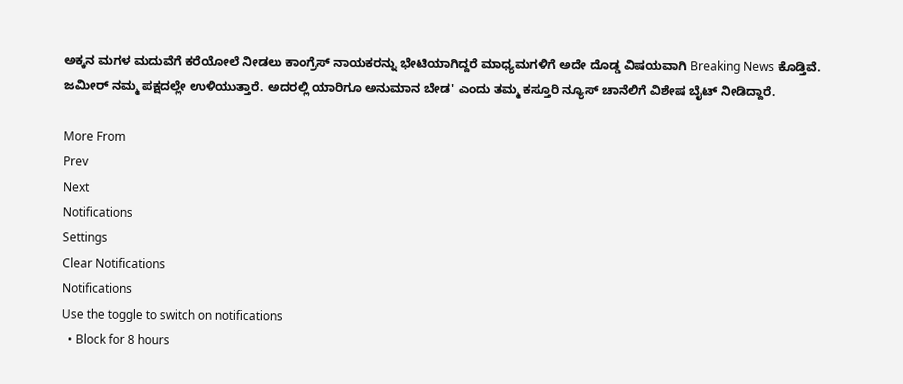ಅಕ್ಕನ ಮಗಳ ಮದುವೆಗೆ ಕರೆಯೋಲೆ ನೀಡಲು ಕಾಂಗ್ರೆಸ್ ನಾಯಕರನ್ನು ಭೇಟಿಯಾಗಿದ್ದರೆ ಮಾಧ್ಯಮಗಳಿಗೆ ಅದೇ ದೊಡ್ಡ ವಿಷಯವಾಗಿ Breaking News ಕೊಡ್ತಿವೆ. ಜಮೀರ್ ನಮ್ಮ ಪಕ್ಷದಲ್ಲೇ ಉಳಿಯುತ್ತಾರೆ. ಅದರಲ್ಲಿ ಯಾರಿಗೂ ಅನುಮಾನ ಬೇಡ' ಎಂದು ತಮ್ಮ ಕಸ್ತೂರಿ ನ್ಯೂಸ್ ಚಾನೆಲಿಗೆ ವಿಶೇಷ ಬೈಟ್ ನೀಡಿದ್ದಾರೆ.

More From
Prev
Next
Notifications
Settings
Clear Notifications
Notifications
Use the toggle to switch on notifications
  • Block for 8 hours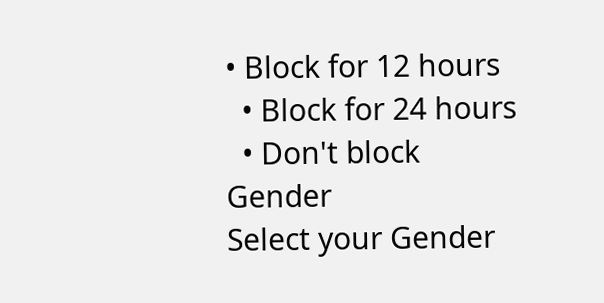• Block for 12 hours
  • Block for 24 hours
  • Don't block
Gender
Select your Gender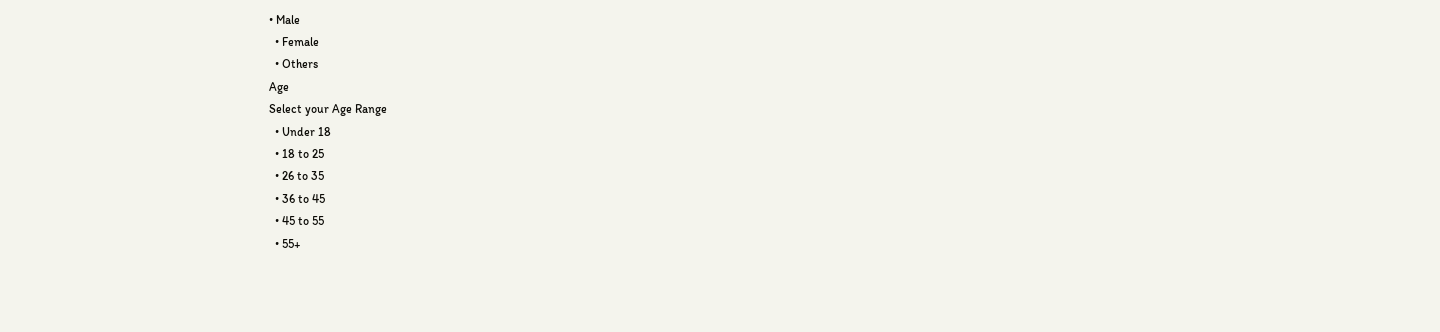• Male
  • Female
  • Others
Age
Select your Age Range
  • Under 18
  • 18 to 25
  • 26 to 35
  • 36 to 45
  • 45 to 55
  • 55+